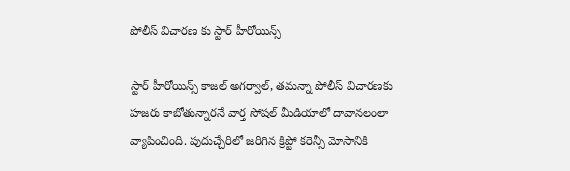పోలీస్ విచారణ కు స్టార్ హీరోయిన్స్

స్టార్ హీరోయిన్స్ కాజల్ అగర్వాల్, తమన్నా పోలీస్ విచారణకు హజరు కాబోతున్నారనే వార్త సోషల్ మీడియాలో దావానలంలా వ్యాపించింది. పుదుచ్చేరిలో జరిగిన క్రిప్టో కరెన్సీ మోసానికి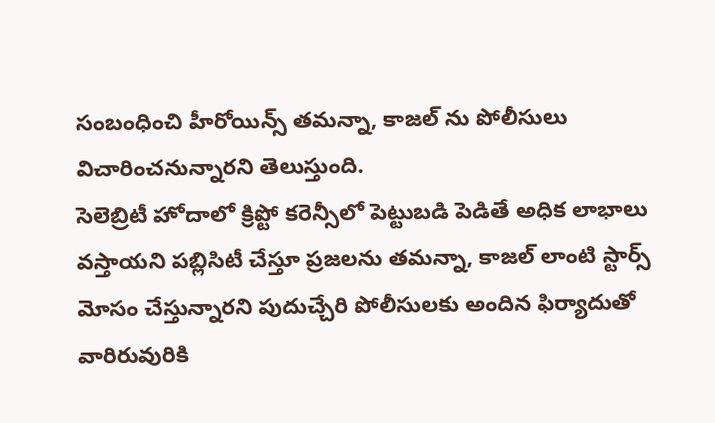సంబంధించి హీరోయిన్స్ తమన్నా, కాజల్ ను పోలీసులు విచారించనున్నారని తెలుస్తుంది.
సెలెబ్రిటీ హోదాలో క్రిప్టో కరెన్సీలో పెట్టుబడి పెడితే అధిక లాభాలు వస్తాయని పబ్లిసిటీ చేస్తూ ప్రజలను తమన్నా, కాజల్ లాంటి స్టార్స్ మోసం చేస్తున్నారని పుదుచ్చేరి పోలీసులకు అందిన ఫిర్యాదుతో వారిరువురికి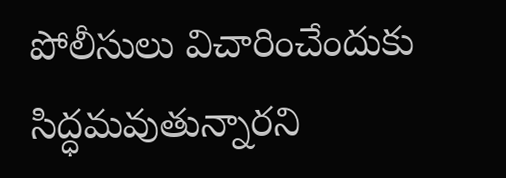పోలీసులు విచారించేందుకు సిద్ధమవుతున్నారని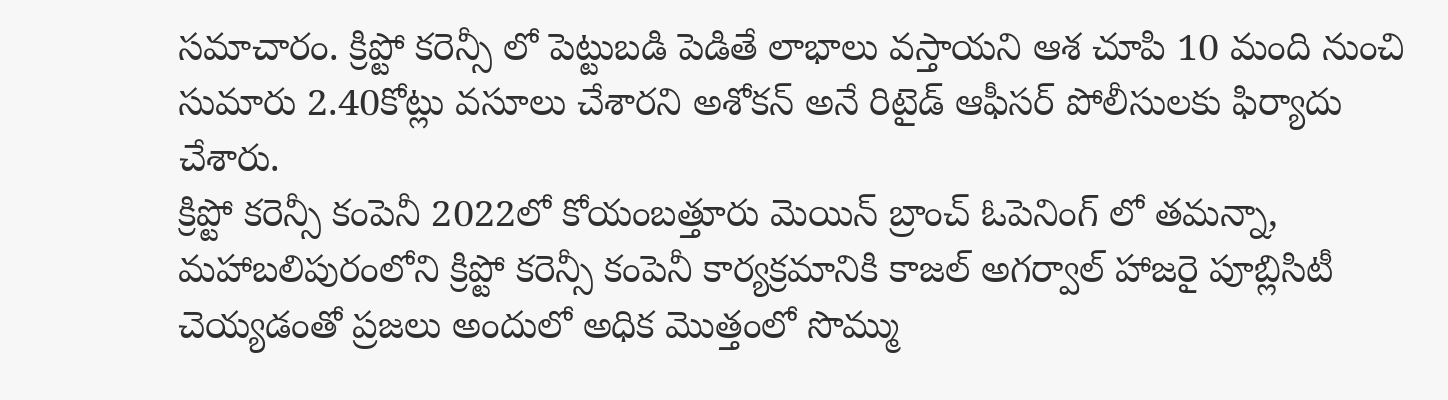సమాచారం. క్రిప్టో కరెన్సీ లో పెట్టుబడి పెడితే లాభాలు వస్తాయని ఆశ చూపి 10 మంది నుంచి సుమారు 2.40కోట్లు వసూలు చేశారని అశోకన్ అనే రిటైడ్ ఆఫీసర్ పోలీసులకు ఫిర్యాదు చేశారు.
క్రిప్టో కరెన్సీ కంపెనీ 2022లో కోయంబత్తూరు మెయిన్ బ్రాంచ్ ఓపెనింగ్ లో తమన్నా, మహాబలిపురంలోని క్రిప్టో కరెన్సీ కంపెనీ కార్యక్రమానికి కాజల్ అగర్వాల్ హాజరై పూబ్లిసిటీ చెయ్యడంతో ప్రజలు అందులో అధిక మొత్తంలో సొమ్ము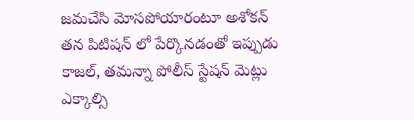జమచేసి మోసపోయారంటూ అశోకన్ తన పిటిషన్ లో పేర్కొనడంతో ఇప్పుడు కాజల్, తమన్నా పోలీస్ స్టేషన్ మెట్లు ఎక్కాల్సి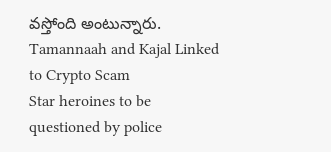వస్తోంది అంటున్నారు.
Tamannaah and Kajal Linked to Crypto Scam
Star heroines to be questioned by police